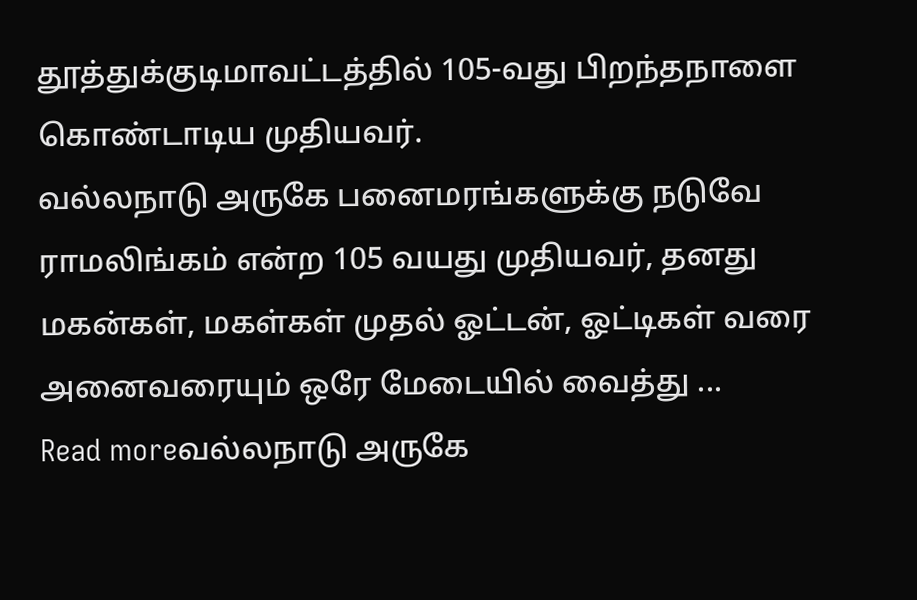தூத்துக்குடிமாவட்டத்தில் 105-வது பிறந்தநாளை கொண்டாடிய முதியவர்.
வல்லநாடு அருகே பனைமரங்களுக்கு நடுவே ராமலிங்கம் என்ற 105 வயது முதியவர், தனது மகன்கள், மகள்கள் முதல் ஓட்டன், ஓட்டிகள் வரை அனைவரையும் ஒரே மேடையில் வைத்து ...
Read moreவல்லநாடு அருகே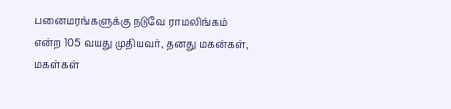பனைமரங்களுக்கு நடுவே ராமலிங்கம் என்ற 105 வயது முதியவர், தனது மகன்கள், மகள்கள்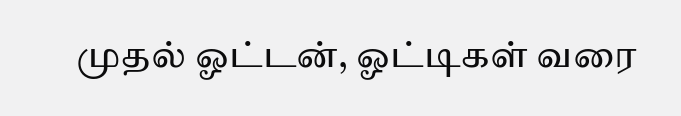முதல் ஓட்டன், ஓட்டிகள் வரை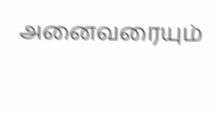அனைவரையும்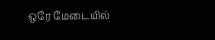ஒரே மேடையில்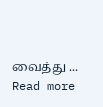வைத்து ...
Read more